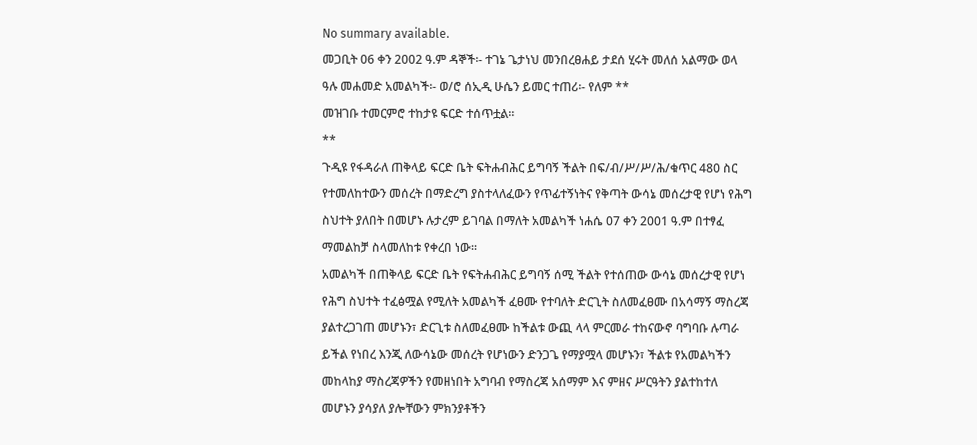No summary available.
መጋቢት 06 ቀን 2002 ዓ.ም ዳኞች፡- ተገኔ ጌታነህ መንበረፀሐይ ታደሰ ሂሩት መለሰ አልማው ወላ ዓሉ መሐመድ አመልካች፡- ወ/ሮ ሰኢዲ ሁሴን ይመር ተጠሪ፡- የለም **
መዝገቡ ተመርምሮ ተከታዩ ፍርድ ተሰጥቷል።
**
ጉዲዩ የፋዳራለ ጠቅላይ ፍርድ ቤት ፍትሐብሕር ይግባኝ ችልት በፍ/ብ/ሥ/ሥ/ሕ/ቁጥር 480 ስር የተመለከተውን መሰረት በማድረግ ያስተላለፈውን የጥፊተኝነትና የቅጣት ውሳኔ መሰረታዊ የሆነ የሕግ ስህተት ያለበት በመሆኑ ሉታረም ይገባል በማለት አመልካች ነሐሴ 07 ቀን 2001 ዓ.ም በተፃፈ ማመልከቻ ስላመለከቱ የቀረበ ነው።
አመልካች በጠቅላይ ፍርድ ቤት የፍትሐብሕር ይግባኝ ሰሚ ችልት የተሰጠው ውሳኔ መሰረታዊ የሆነ የሕግ ስህተት ተፈፅሟል የሚለት አመልካች ፈፀሙ የተባለት ድርጊት ስለመፈፀሙ በአሳማኝ ማስረጃ ያልተረጋገጠ መሆኑን፣ ድርጊቱ ስለመፈፀሙ ከችልቱ ውጪ ላላ ምርመራ ተከናውኖ ባግባቡ ሉጣራ ይችል የነበረ እንጂ ለውሳኔው መሰረት የሆነውን ድንጋጌ የማያሟላ መሆኑን፣ ችልቱ የአመልካችን መከላከያ ማስረጃዎችን የመዘነበት አግባብ የማስረጃ አሰማም እና ምዘና ሥርዓትን ያልተከተለ መሆኑን ያሳያለ ያሎቸውን ምክንያቶችን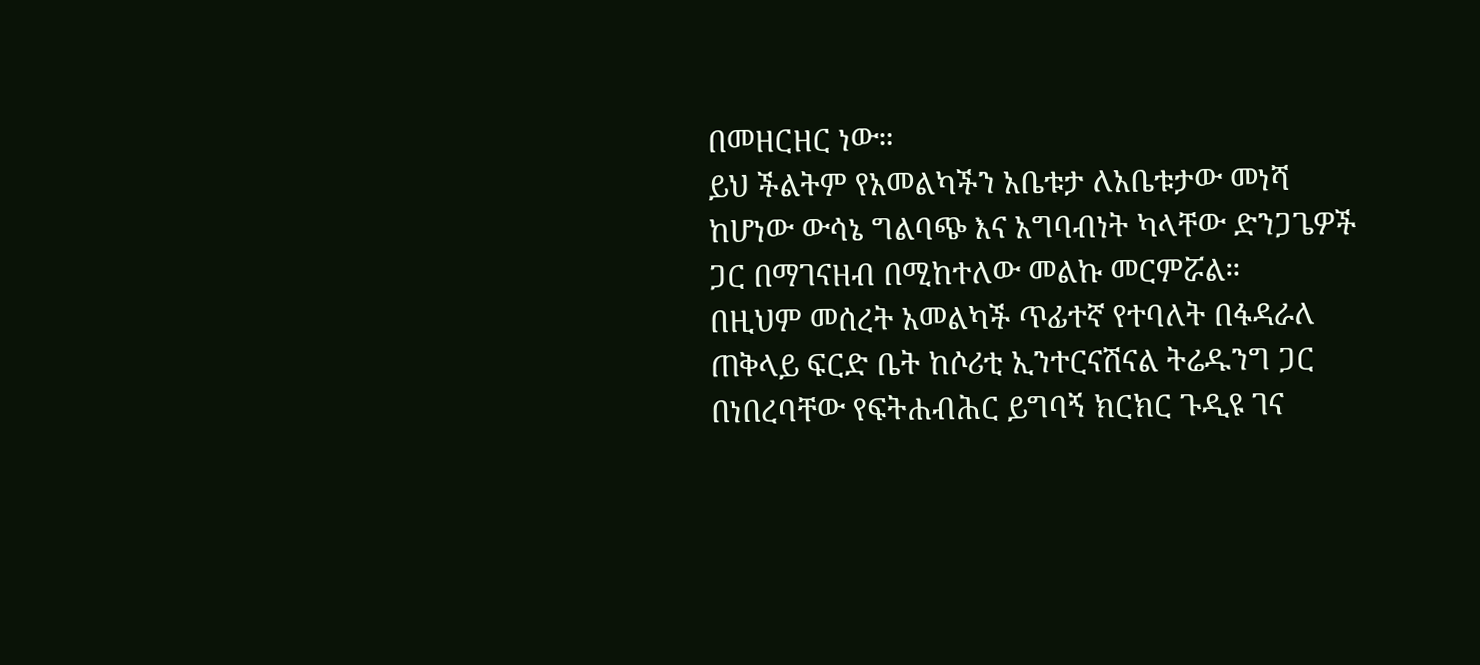በመዘርዘር ነው።
ይህ ችልትም የአመልካችን አቤቱታ ለአቤቱታው መነሻ ከሆነው ውሳኔ ግልባጭ እና አግባብነት ካላቸው ድንጋጌዎች ጋር በማገናዘብ በሚከተለው መልኩ መርምሯል።
በዚህም መሰረት አመልካች ጥፊተኛ የተባለት በፋዳራለ ጠቅላይ ፍርድ ቤት ከሶሪቲ ኢንተርናሽናል ትሬዱንግ ጋር በነበረባቸው የፍትሐብሕር ይግባኝ ክርክር ጉዲዩ ገና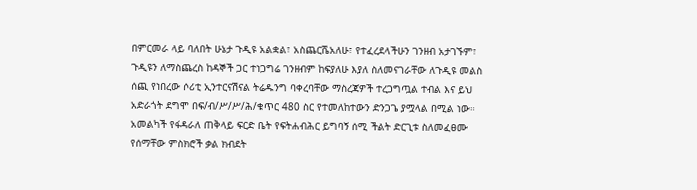በምርመራ ላይ ባለበት ሁኔታ ጉዲዩ አልቋል፣ አስጨርሼአለሁ፣ የተፈረደላችሁን ገንዘብ አታገኙም፣ ጉዲዩን ለማስጨረስ ከዳኞች ጋር ተነጋግሬ ገንዘብም ከፍያለሁ እያለ ስለመናገራቸው ለጉዲዩ መልስ ሰጪ የነበረው ሶሪቲ ኢንተርናሽናል ትሬዱንግ ባቀረባቸው ማስረጃዎች ተረጋግጧል ተብል እና ይህ አድራጎት ደግሞ በፍ/ብ/ሥ/ሥ/ሕ/ቁጥር 480 ስር የተመለከተውን ድንጋጌ ያሟላል በሚል ነው። አመልካች የፋዳራለ ጠቅላይ ፍርድ ቤት የፍትሐብሕር ይግባኝ ሰሚ ችልት ድርጊቱ ስለመፈፀሙ የሰማቸው ምስክሮች ቃል ክብደት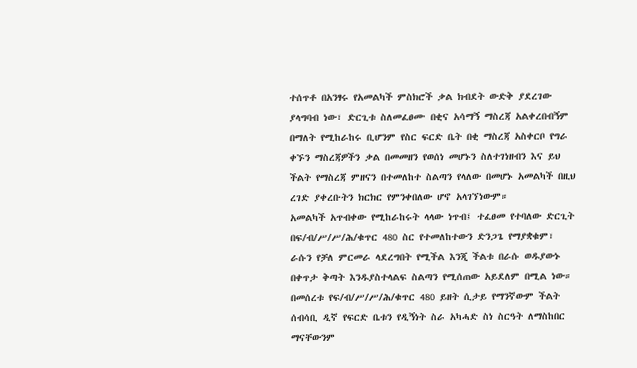ተሰጥቶ በአንፃሩ የአመልካች ምስክሮች ቃል ክብደት ውድቅ ያደረገው ያላግባብ ነው፣ ድርጊቱ ስለመፈፀሙ በቂና አሳማኝ ማስረጃ አልቀረበብኝም በማለት የሚከራከሩ ቢሆንም የስር ፍርድ ቤት በቂ ማስረጃ አስቀርቦ የግራ ቀኙን ማስረጃዎችን ቃል በመመዘን የወሰነ መሆኑን ስለተገነዘብን እና ይህ ችልት የማስረጃ ምዘናን በተመለከተ ስልጣን የላለው በመሆኑ አመልካች በዚህ ረገድ ያቀረቡትን ክርክር የምንቀበለው ሆኖ አላገኘነውም።
አመልካች አጥብቀው የሚከራከሩት ላላው ነጥብ፤ ተፈፀመ የተባለው ድርጊት በፍ/ብ/ሥ/ሥ/ሕ/ቁጥር 480 ስር የተመለከተውን ድንጋጌ የማያቋቁም፣ ራሱን የቻለ ምርመራ ላደረግበት የሚችል እንጂ ችልቱ በራሱ ወዱያውኑ በቀጥታ ቅጣት እንዱያስተላልፍ ስልጣን የሚሰጠው አይደለም በሚል ነው።
በመሰረቱ የፍ/ብ/ሥ/ሥ/ሕ/ቁጥር 480 ይዘት ሲታይ የማንኛውም ችልት ሰብሳቢ ዲኛ የፍርድ ቤቱን የዲኝነት ስራ አካሓድ ስነ ስርዓት ለማስከበር ማናቸውንም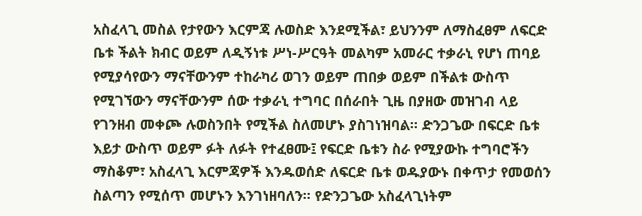አስፈላጊ መስል የታየውን እርምጃ ሉወስድ እንደሚችል፣ ይህንንም ለማስፈፀም ለፍርድ ቤቱ ችልት ክብር ወይም ለዲኝነቱ ሥነ-ሥርዓት መልካም አመራር ተቃራኒ የሆነ ጠባይ የሚያሳየውን ማናቸውንም ተከራካሪ ወገን ወይም ጠበቃ ወይም በችልቱ ውስጥ የሚገኘውን ማናቸውንም ሰው ተቃራኒ ተግባር በሰራበት ጊዜ በያዘው መዝገብ ላይ የገንዘብ መቀጮ ሉወስንበት የሚችል ስለመሆኑ ያስገነዝባል። ድንጋጌው በፍርድ ቤቱ እይታ ውስጥ ወይም ፉት ለፉት የተፈፀሙ፤ የፍርድ ቤቱን ስራ የሚያውኩ ተግባሮችን ማስቆም፣ አስፈላጊ እርምጃዎች እንዱወሰድ ለፍርድ ቤቱ ወዱያውኑ በቀጥታ የመወሰን ስልጣን የሚሰጥ መሆኑን እንገነዘባለን። የድንጋጌው አስፈላጊነትም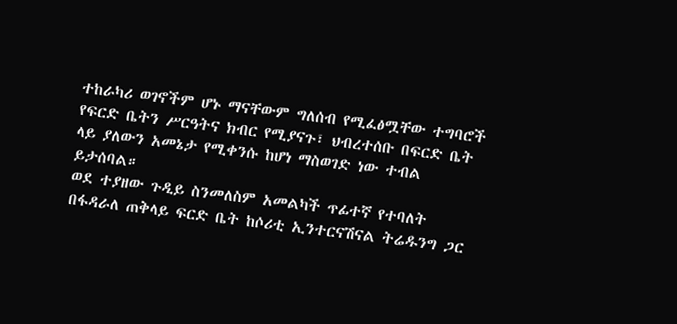ተከራካሪ ወገኖችም ሆኑ ማናቸውም ግለሰብ የሚፈፅሟቸው ተግባሮች የፍርድ ቤትን ሥርዓትና ክብር የሚያናጉ፣ ህብረተሰቡ በፍርድ ቤት ላይ ያለውን አመኔታ የሚቀንሱ ከሆነ ማስወገድ ነው ተብል ይታሰባል።
ወደ ተያዘው ጉዲይ ስንመለስም አመልካች ጥፊተኛ የተባለት በፋዳራለ ጠቅላይ ፍርድ ቤት ከሶሪቲ ኢንተርናሽናል ትሬዱንግ ጋር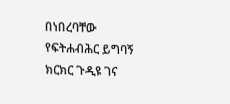በነበረባቸው የፍትሐብሕር ይግባኝ ክርክር ጉዲዩ ገና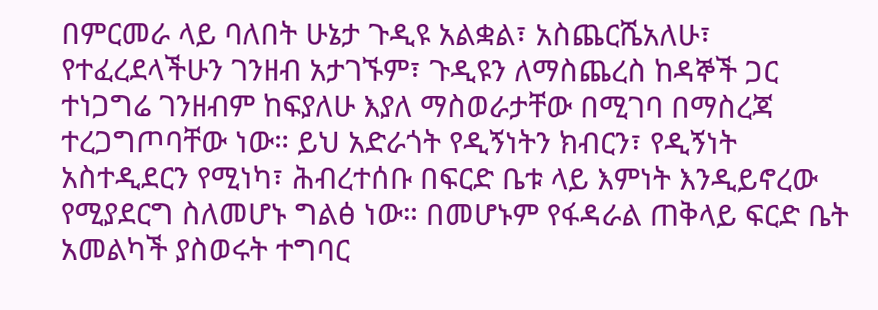በምርመራ ላይ ባለበት ሁኔታ ጉዲዩ አልቋል፣ አስጨርሼአለሁ፣ የተፈረደላችሁን ገንዘብ አታገኙም፣ ጉዲዩን ለማስጨረስ ከዳኞች ጋር ተነጋግሬ ገንዘብም ከፍያለሁ እያለ ማስወራታቸው በሚገባ በማስረጃ ተረጋግጦባቸው ነው። ይህ አድራጎት የዲኝነትን ክብርን፣ የዲኝነት አስተዲደርን የሚነካ፣ ሕብረተሰቡ በፍርድ ቤቱ ላይ እምነት እንዲይኖረው የሚያደርግ ስለመሆኑ ግልፅ ነው። በመሆኑም የፋዳራል ጠቅላይ ፍርድ ቤት አመልካች ያስወሩት ተግባር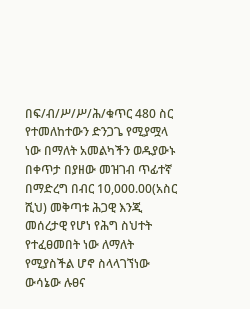በፍ/ብ/ሥ/ሥ/ሕ/ቁጥር 480 ስር የተመለከተውን ድንጋጌ የሚያሟላ ነው በማለት አመልካችን ወዱያውኑ በቀጥታ በያዘው መዝገብ ጥፊተኛ በማድረግ በብር 10,000.00(አስር ሺህ) መቅጣቱ ሕጋዊ እንጂ መሰረታዊ የሆነ የሕግ ስህተት የተፈፀመበት ነው ለማለት የሚያስችል ሆኖ ስላላገኘነው ውሳኔው ሉፀና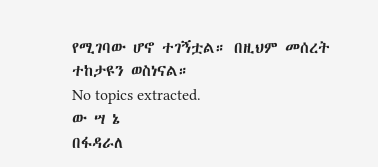የሚገባው ሆኖ ተገኝቷል። በዚህም መሰረት ተከታዩን ወስነናል።
No topics extracted.
ው ሣ ኔ
በፋዳራለ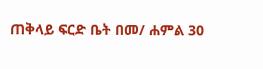ጠቅላይ ፍርድ ቤት በመ/ ሐምል 30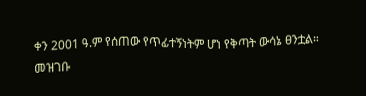ቀን 2001 ዓ.ም የሰጠው የጥፊተኝነትም ሆነ የቅጣት ውሳኔ ፀንቷል።
መዝገቡ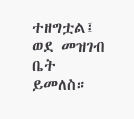ተዘግቷል፤ ወደ መዝገብ ቤት ይመለስ።